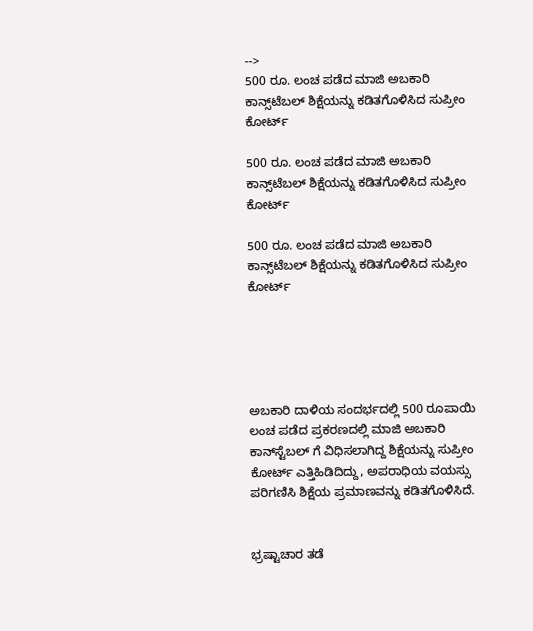-->
500 ರೂ. ಲಂಚ ಪಡೆದ ಮಾಜಿ ಅಬಕಾರಿ ಕಾನ್ಸ್‌ಟೆಬಲ್ ಶಿಕ್ಷೆಯನ್ನು ಕಡಿತಗೊಳಿಸಿದ ಸುಪ್ರೀಂ ಕೋರ್ಟ್‌

500 ರೂ. ಲಂಚ ಪಡೆದ ಮಾಜಿ ಅಬಕಾರಿ ಕಾನ್ಸ್‌ಟೆಬಲ್ ಶಿಕ್ಷೆಯನ್ನು ಕಡಿತಗೊಳಿಸಿದ ಸುಪ್ರೀಂ ಕೋರ್ಟ್‌

500 ರೂ. ಲಂಚ ಪಡೆದ ಮಾಜಿ ಅಬಕಾರಿ ಕಾನ್ಸ್‌ಟೆಬಲ್ ಶಿಕ್ಷೆಯನ್ನು ಕಡಿತಗೊಳಿಸಿದ ಸುಪ್ರೀಂ ಕೋರ್ಟ್‌





ಅಬಕಾರಿ ದಾಳಿಯ ಸಂದರ್ಭದಲ್ಲಿ 500 ರೂಪಾಯಿ ಲಂಚ ಪಡೆದ ಪ್ರಕರಣದಲ್ಲಿ ಮಾಜಿ ಅಬಕಾರಿ ಕಾನ್‌ಸ್ಟೆಬಲ್ ಗೆ ವಿಧಿಸಲಾಗಿದ್ದ ಶಿಕ್ಷೆಯನ್ನು ಸುಪ್ರೀಂ ಕೋರ್ಟ್ ಎತ್ತಿಹಿಡಿದಿದ್ದು, ಅಪರಾಧಿಯ ವಯಸ್ಸು ಪರಿಗಣಿಸಿ ಶಿಕ್ಷೆಯ ಪ್ರಮಾಣವನ್ನು ಕಡಿತಗೊಳಿಸಿದೆ.


ಭ್ರಷ್ಟಾಚಾರ ತಡೆ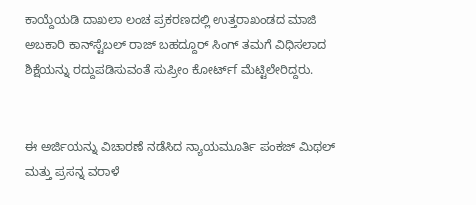ಕಾಯ್ದೆಯಡಿ ದಾಖಲಾ ಲಂಚ ಪ್ರಕರಣದಲ್ಲಿ ಉತ್ತರಾಖಂಡದ ಮಾಜಿ ಅಬಕಾರಿ ಕಾನ್‌ಸ್ಟೆಬಲ್ ರಾಜ್ ಬಹದ್ದೂರ್ ಸಿಂಗ್ ತಮಗೆ ವಿಧಿಸಲಾದ ಶಿಕ್ಷೆಯನ್ನು ರದ್ದುಪಡಿಸುವಂತೆ ಸುಪ್ರೀಂ ಕೋರ್ಟ್‌f ಮೆಟ್ಟಿಲೇರಿದ್ದರು.


ಈ ಅರ್ಜಿಯನ್ನು ವಿಚಾರಣೆ ನಡೆಸಿದ ನ್ಯಾಯಮೂರ್ತಿ ಪಂಕಜ್ ಮಿಥಲ್ ಮತ್ತು ಪ್ರಸನ್ನ ವರಾಳೆ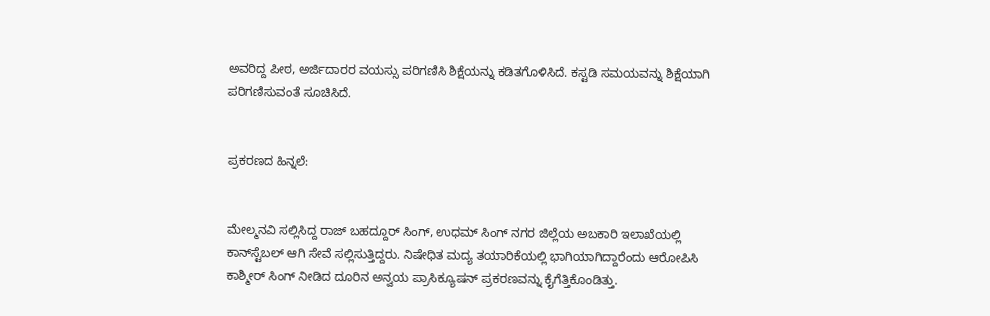ಅವರಿದ್ದ ಪೀಠ, ಅರ್ಜಿದಾರರ ವಯಸ್ಸು ಪರಿಗಣಿಸಿ ಶಿಕ್ಷೆಯನ್ನು ಕಡಿತಗೊಳಿಸಿದೆ. ಕಸ್ಟಡಿ ಸಮಯವನ್ನು ಶಿಕ್ಷೆಯಾಗಿ ಪರಿಗಣಿಸುವಂತೆ ಸೂಚಿಸಿದೆ.


ಪ್ರಕರಣದ ಹಿನ್ನಲೆ:


ಮೇಲ್ಮನವಿ ಸಲ್ಲಿಸಿದ್ದ ರಾಜ್ ಬಹದ್ದೂರ್ ಸಿಂಗ್, ಉಧಮ್ ಸಿಂಗ್ ನಗರ ಜಿಲ್ಲೆಯ ಅಬಕಾರಿ ಇಲಾಖೆಯಲ್ಲಿ ಕಾನ್‌ಸ್ಟೆಬಲ್ ಆಗಿ ಸೇವೆ ಸಲ್ಲಿಸುತ್ತಿದ್ದರು. ನಿಷೇಧಿತ ಮದ್ಯ ತಯಾರಿಕೆಯಲ್ಲಿ ಭಾಗಿಯಾಗಿದ್ದಾರೆಂದು ಆರೋಪಿಸಿ ಕಾಶ್ಮೀರ್ ಸಿಂಗ್ ನೀಡಿದ ದೂರಿನ ಅನ್ವಯ ಪ್ರಾಸಿಕ್ಯೂಷನ್‌ ಪ್ರಕರಣವನ್ನು ಕೈಗೆತ್ತಿಕೊಂಡಿತ್ತು.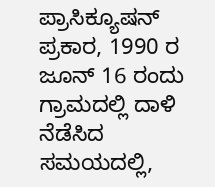ಪ್ರಾಸಿಕ್ಯೂಷನ್ ಪ್ರಕಾರ, 1990 ರ ಜೂನ್ 16 ರಂದು ಗ್ರಾಮದಲ್ಲಿ ದಾಳಿ ನೆಡೆಸಿದ ಸಮಯದಲ್ಲಿ,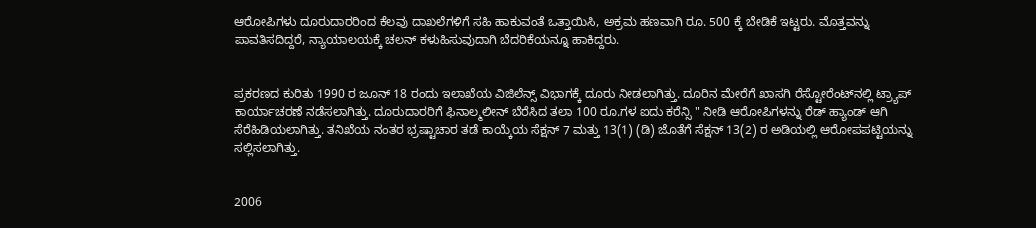ಆರೋಪಿಗಳು ದೂರುದಾರರಿಂದ ಕೆಲವು ದಾಖಲೆಗಳಿಗೆ ಸಹಿ ಹಾಕುವಂತೆ ಒತ್ತಾಯಿಸಿ, ಅಕ್ರಮ ಹಣವಾಗಿ ರೂ. 500 ಕ್ಕೆ ಬೇಡಿಕೆ ಇಟ್ಟರು. ಮೊತ್ತವನ್ನು ಪಾವತಿಸದಿದ್ದರೆ, ನ್ಯಾಯಾಲಯಕ್ಕೆ ಚಲನ್ ಕಳುಹಿಸುವುದಾಗಿ ಬೆದರಿಕೆಯನ್ನೂ ಹಾಕಿದ್ದರು.


ಪ್ರಕರಣದ ಕುರಿತು 1990 ರ ಜೂನ್ 18 ರಂದು ಇಲಾಖೆಯ ವಿಜಿಲೆನ್ಸ್ ವಿಭಾಗಕ್ಕೆ ದೂರು ನೀಡಲಾಗಿತ್ತು. ದೂರಿನ ಮೇರೆಗೆ ಖಾಸಗಿ ರೆಸ್ಟೋರೆಂಟ್‌ನಲ್ಲಿ ಟ್ರ್ಯಾಪ್ ಕಾರ್ಯಾಚರಣೆ ನಡೆಸಲಾಗಿತ್ತು. ದೂರುದಾರರಿಗೆ ಫಿನಾಲ್ಮಲೀನ್ ಬೆರೆಸಿದ ತಲಾ 100 ರೂ.ಗಳ ಐದು ಕರೆನ್ಸಿ " ನೀಡಿ ಆರೋಪಿಗಳನ್ನು ರೆಡ್ ಹ್ಯಾಂಡ್ ಆಗಿ ಸೆರೆಹಿಡಿಯಲಾಗಿತ್ತು. ತನಿಖೆಯ ನಂತರ ಭ್ರಷ್ಟಾಚಾರ ತಡೆ ಕಾಯ್ಕೆಯ ಸೆಕ್ಷನ್ 7 ಮತ್ತು 13(1) (ಡಿ) ಜೊತೆಗೆ ಸೆಕ್ಷನ್ 13(2) ರ ಅಡಿಯಲ್ಲಿ ಆರೋಪಪಟ್ಟಿಯನ್ನು ಸಲ್ಲಿಸಲಾಗಿತ್ತು.


2006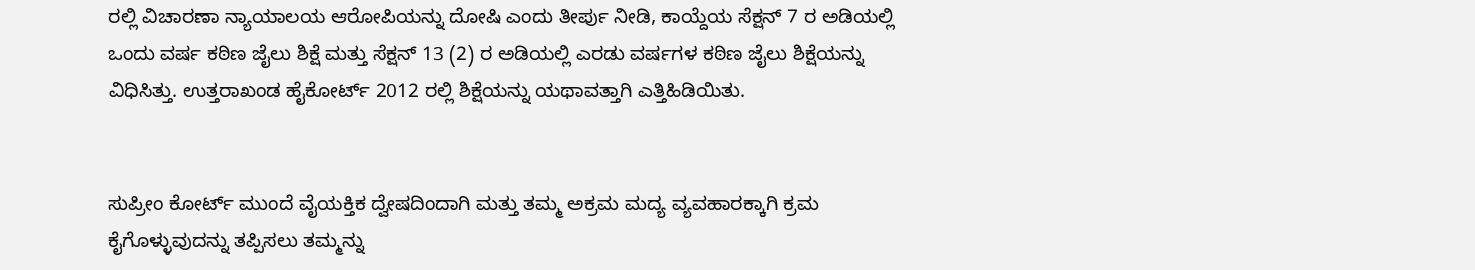ರಲ್ಲಿ ವಿಚಾರಣಾ ನ್ಯಾಯಾಲಯ ಆರೋಪಿಯನ್ನು ದೋಷಿ ಎಂದು ತೀರ್ಪು ನೀಡಿ, ಕಾಯ್ದೆಯ ಸೆಕ್ಷನ್ 7 ರ ಅಡಿಯಲ್ಲಿ ಒಂದು ವರ್ಷ ಕಠಿಣ ಜೈಲು ಶಿಕ್ಷೆ ಮತ್ತು ಸೆಕ್ಷನ್ 13 (2) ರ ಅಡಿಯಲ್ಲಿ ಎರಡು ವರ್ಷಗಳ ಕಠಿಣ ಜೈಲು ಶಿಕ್ಷೆಯನ್ನು ವಿಧಿಸಿತ್ತು. ಉತ್ತರಾಖಂಡ ಹೈಕೋರ್ಟ್ 2012 ರಲ್ಲಿ ಶಿಕ್ಷೆಯನ್ನು ಯಥಾವತ್ತಾಗಿ ಎತ್ತಿಹಿಡಿಯಿತು.


ಸುಪ್ರೀಂ ಕೋರ್ಟ್ ಮುಂದೆ ವೈಯಕ್ತಿಕ ದ್ವೇಷದಿಂದಾಗಿ ಮತ್ತು ತಮ್ಮ ಅಕ್ರಮ ಮದ್ಯ ವ್ಯವಹಾರಕ್ಕಾಗಿ ಕ್ರಮ ಕೈಗೊಳ್ಳುವುದನ್ನು ತಪ್ಪಿಸಲು ತಮ್ಮನ್ನು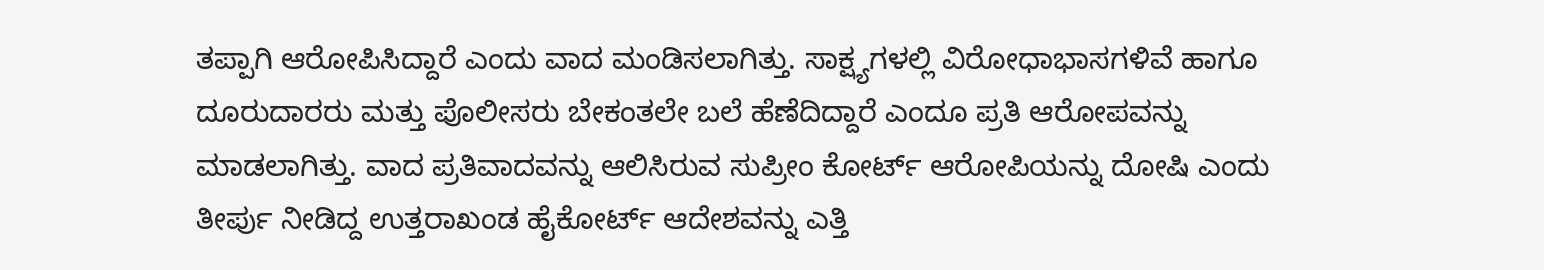ತಪ್ಪಾಗಿ ಆರೋಪಿಸಿದ್ದಾರೆ ಎಂದು ವಾದ ಮಂಡಿಸಲಾಗಿತ್ತು. ಸಾಕ್ಷ್ಯಗಳಲ್ಲಿ ವಿರೋಧಾಭಾಸಗಳಿವೆ ಹಾಗೂ ದೂರುದಾರರು ಮತ್ತು ಪೊಲೀಸರು ಬೇಕಂತಲೇ ಬಲೆ ಹೆಣೆದಿದ್ದಾರೆ ಎಂದೂ ಪ್ರತಿ ಆರೋಪವನ್ನು ಮಾಡಲಾಗಿತ್ತು. ವಾದ ಪ್ರತಿವಾದವನ್ನು ಆಲಿಸಿರುವ ಸುಪ್ರೀಂ ಕೋರ್ಟ್ ಆರೋಪಿಯನ್ನು ದೋಷಿ ಎಂದು ತೀರ್ಪು ನೀಡಿದ್ದ ಉತ್ತರಾಖಂಡ ಹೈಕೋರ್ಟ್‌ ಆದೇಶವನ್ನು ಎತ್ತಿ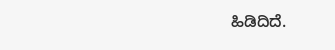ಹಿಡಿದಿದೆ.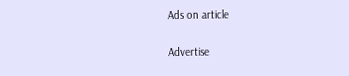Ads on article

Advertise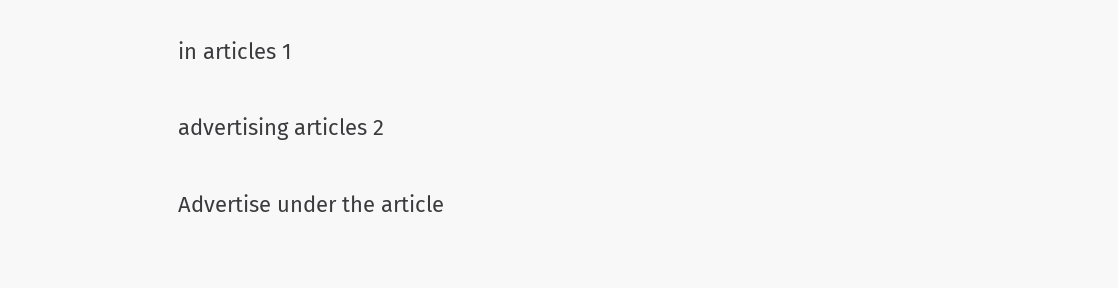in articles 1

advertising articles 2

Advertise under the article